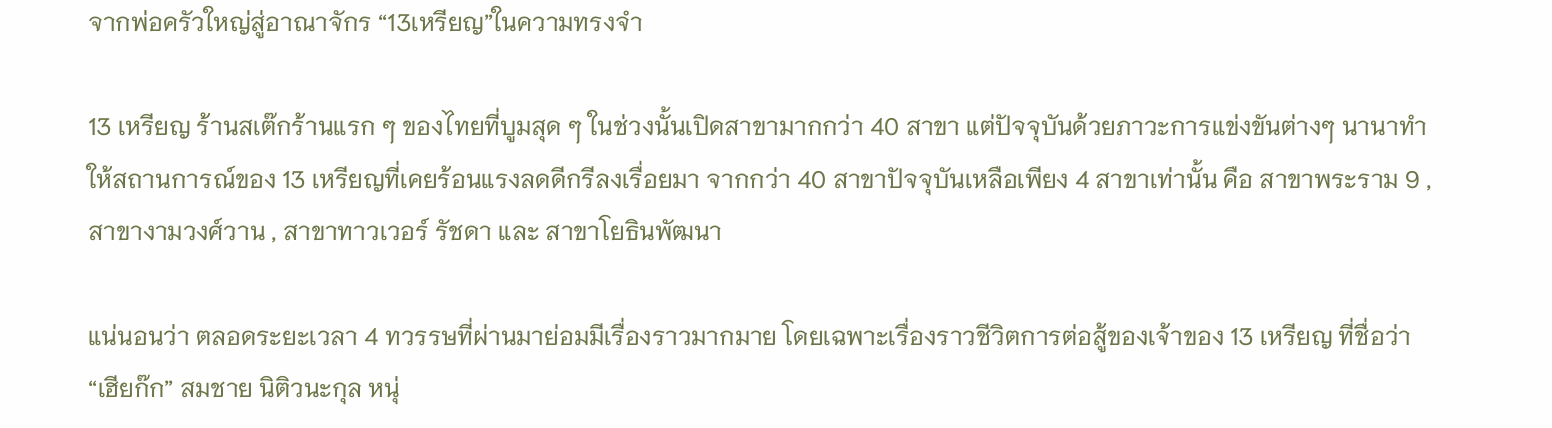จากพ่อครัวใหญ่สู่อาณาจักร “13เหรียญ”ในความทรงจำ

13 เหรียญ ร้านสเต๊กร้านแรก ๆ ของไทยที่บูมสุด ๆ ในช่วงนั้นเปิดสาขามากกว่า 40 สาขา แต่ปัจจุบันด้วยภาวะการแข่งขันต่างๆ นานาทำให้สถานการณ์ของ 13 เหรียญที่เคยร้อนแรงลดดีกรีลงเรื่อยมา จากกว่า 40 สาขาปัจจุบันเหลือเพียง 4 สาขาเท่านั้น คือ สาขาพระราม 9 , สาขางามวงศ์วาน , สาขาทาวเวอร์ รัชดา และ สาขาโยธินพัฒนา

แน่นอนว่า ตลอดระยะเวลา 4 ทวรรษที่ผ่านมาย่อมมีเรื่องราวมากมาย โดยเฉพาะเรื่องราวชีวิตการต่อสู้ของเจ้าของ 13 เหรียญ ที่ชื่อว่า “เฮียก๊ก” สมชาย นิติวนะกุล หนุ่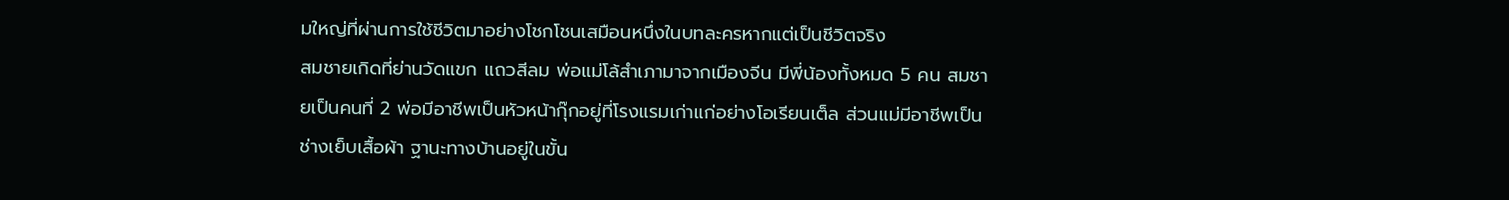มใหญ่ที่ผ่านการใช้ชีวิตมาอย่างโชกโชนเสมือนหนึ่งในบทละครหากแต่เป็นชีวิตจริง
สมชายเกิดที่ย่านวัดแขก แถวสีลม พ่อแม่โล้สำเภามาจากเมืองจีน มีพี่น้องทั้งหมด 5 คน สมชายเป็นคนที่ 2 พ่อมีอาชีพเป็นหัวหน้ากุ๊กอยู่ที่โรงแรมเก่าแก่อย่างโอเรียนเต็ล ส่วนแม่มีอาชีพเป็นช่างเย็บเสื้อผ้า ฐานะทางบ้านอยู่ในขั้น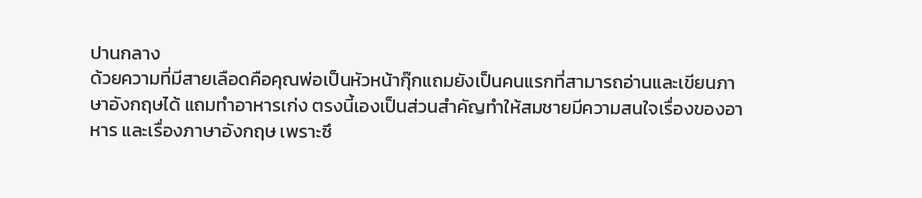ปานกลาง
ด้วยความที่มีสายเลือดคือคุณพ่อเป็นหัวหน้ากุ๊กแถมยังเป็นคนแรกที่สามารถอ่านและเขียนภาษาอังกฤษได้ แถมทำอาหารเก่ง ตรงนี้เองเป็นส่วนสำคัญทำให้สมชายมีความสนใจเรื่องของอาหาร และเรื่องภาษาอังกฤษ เพราะซึ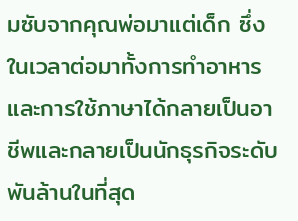มซับจากคุณพ่อมาแต่เด็ก ซึ่งในเวลาต่อมาทั้งการทำอาหาร และการใช้ภาษาได้กลายเป็นอาชีพและกลายเป็นนักธุรกิจระดับพันล้านในที่สุด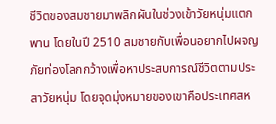ชีวิตของสมชายมาพลิกผันในช่วงเข้าวัยหนุ่มแตกพาน โดยในปี 2510 สมชายกับเพื่อนอยากไปผจญภัยท่องโลกกว้างเพื่อหาประสบการณ์ชีวิตตามประสาวัยหนุ่ม โดยจุดมุ่งหมายของเขาคือประเทศสห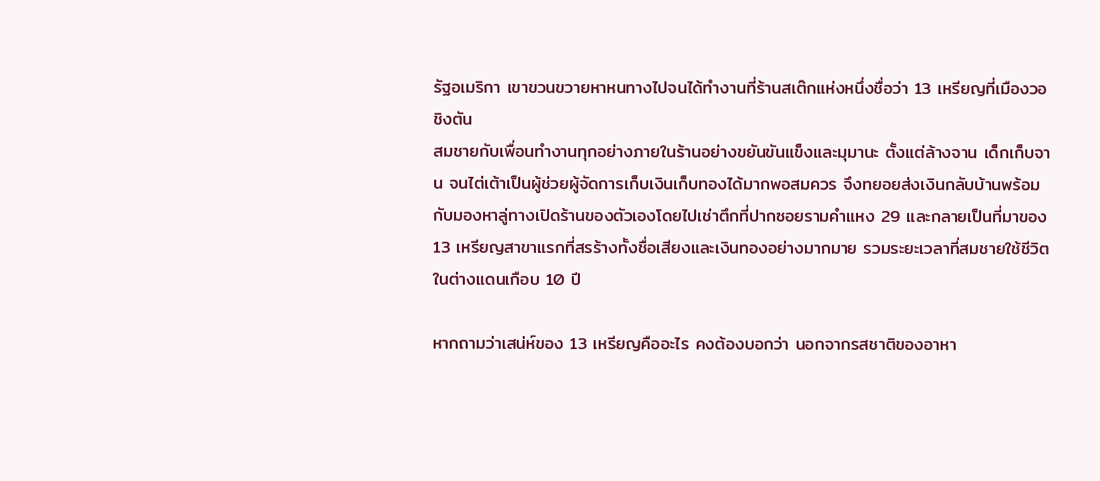รัฐอเมริกา เขาขวนขวายหาหนทางไปจนได้ทำงานที่ร้านสเต๊กแห่งหนึ่งชื่อว่า 13 เหรียญที่เมืองวอชิงตัน
สมชายกับเพื่อนทำงานทุกอย่างภายในร้านอย่างขยันขันแข็งและมุมานะ ตั้งแต่ล้างจาน เด็กเก็บจาน จนไต่เต้าเป็นผู้ช่วยผู้จัดการเก็บเงินเก็บทองได้มากพอสมควร จึงทยอยส่งเงินกลับบ้านพร้อมกับมองหาลู่ทางเปิดร้านของตัวเองโดยไปเช่าตึกที่ปากซอยรามคำแหง 29 และกลายเป็นที่มาของ 13 เหรียญสาขาแรกที่สรร้างทั้งชื่อเสียงและเงินทองอย่างมากมาย รวมระยะเวลาที่สมชายใช้ชีวิตในต่างแดนเกือบ 10 ปี

หากถามว่าเสน่ห์ของ 13 เหรียญคืออะไร คงต้องบอกว่า นอกจากรสชาติของอาหา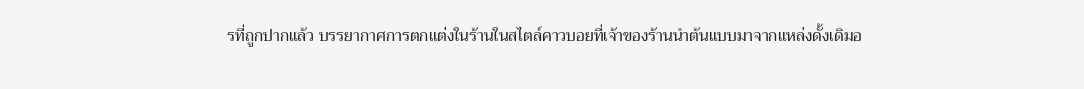รที่ถูกปากแล้ว บรรยากาศการตกแต่งในร้านในสไตล์คาวบอยที่เจ้าของร้านนำต้นแบบมาจากแหล่งดั้งเดิมอ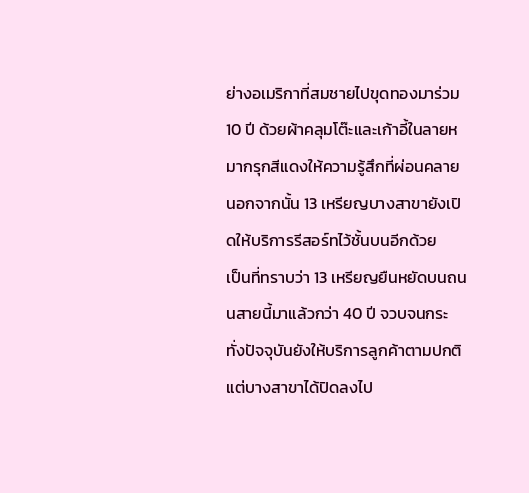ย่างอเมริกาที่สมชายไปขุดทองมาร่วม 10 ปี ด้วยผ้าคลุมโต๊ะและเก้าอี้ในลายหมากรุกสีแดงให้ความรู้สึกที่ผ่อนคลาย นอกจากนั้น 13 เหรียญบางสาขายังเปิดให้บริการรีสอร์ทไว้ชั้นบนอีกด้วย
เป็นที่ทราบว่า 13 เหรียญยืนหยัดบนถนนสายนี้มาแล้วกว่า 40 ปี จวบจนกระทั่งปัจจุบันยังให้บริการลูกค้าตามปกติ แต่บางสาขาได้ปิดลงไป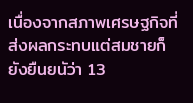เนื่องจากสภาพเศรษฐกิจที่ส่งผลกระทบแต่สมชายก็ยังยืนยนัว่า 13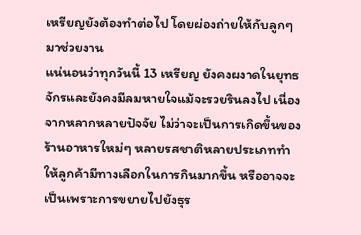เหรียญยังต้องทำต่อไป โดยผ่องถ่ายให้กับลูกๆ มาช่วยงาน
แน่นอนว่าทุกวันนี้ 13 เหรียญ ยังคงผงาดในยุทธจักรและยังคงมีลมหายใจแม้จะรวยรินลงไป เนื่องจากหลากหลายปัจจัย ไม่ว่าจะเป็นการเกิดขึ้นของร้านอาหารใหม่ๆ หลายรสชาติหลายประเภททำให้ลูกค้ามีทางเลือกในการกินมากขึ้น หรืออาจจะเป็นเพราะการขยายไปยังธุร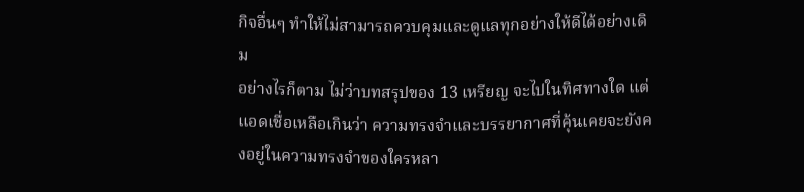กิจอื่นๆ ทำให้ไม่สามารถควบคุมและดูแลทุกอย่างให้ดีได้อย่างเดิม
อย่างไรก็ตาม ไม่ว่าบทสรุปของ 13 เหรียญ จะไปในทิศทางใด แต่แอดเชื่อเหลือเกินว่า ความทรงจำและบรรยากาศที่คุ้นเคยจะยังคงอยู่ในความทรงจำของใครหลา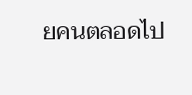ยคนตลอดไป